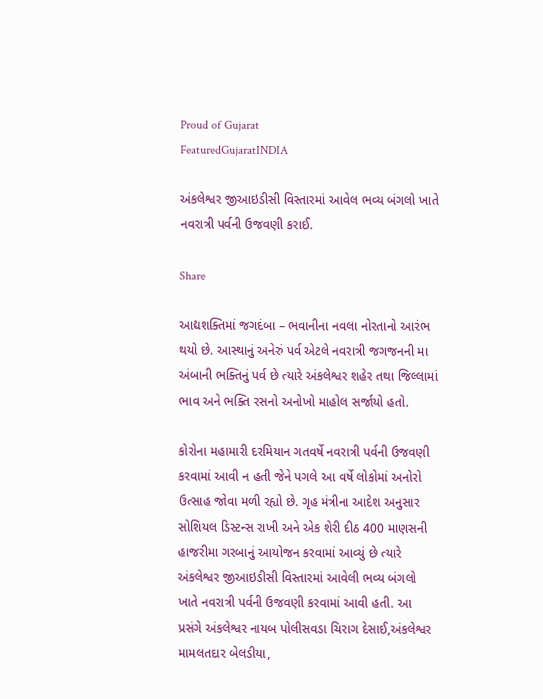Proud of Gujarat
FeaturedGujaratINDIA

અંકલેશ્વર જીઆઇડીસી વિસ્તારમાં આવેલ ભવ્ય બંગલો ખાતે નવરાત્રી પર્વની ઉજવણી કરાઈ.

Share

આદ્યશક્તિમાં જગદંબા – ભવાનીના નવલા નોરતાનો આરંભ થયો છે. આસ્થાનું અનેરું પર્વ એટલે નવરાત્રી જગજનની મા અંબાની ભક્તિનું પર્વ છે ત્યારે અંકલેશ્વર શહેર તથા જિલ્લામાં ભાવ અને ભક્તિ રસનો અનોખો માહોલ સર્જાયો હતો.

કોરોના મહામારી દરમિયાન ગતવર્ષે નવરાત્રી પર્વની ઉજવણી કરવામાં આવી ન હતી જેને પગલે આ વર્ષે લોકોમાં અનોરો ઉત્સાહ જોવા મળી રહ્યો છે. ગૃહ મંત્રીના આદેશ અનુસાર સોશિયલ ડિસ્ટન્સ રાખી અને એક શેરી દીઠ 400 માણસની હાજરીમા ગરબાનું આયોજન કરવામાં આવ્યું છે ત્યારે અંકલેશ્વર જીઆઇડીસી વિસ્તારમાં આવેલી ભવ્ય બંગલો ખાતે નવરાત્રી પર્વની ઉજવણી કરવામાં આવી હતી. આ પ્રસંગે અંકલેશ્વર નાયબ પોલીસવડા ચિરાગ દેસાઈ,અંકલેશ્વર મામલતદાર બેલડીયા,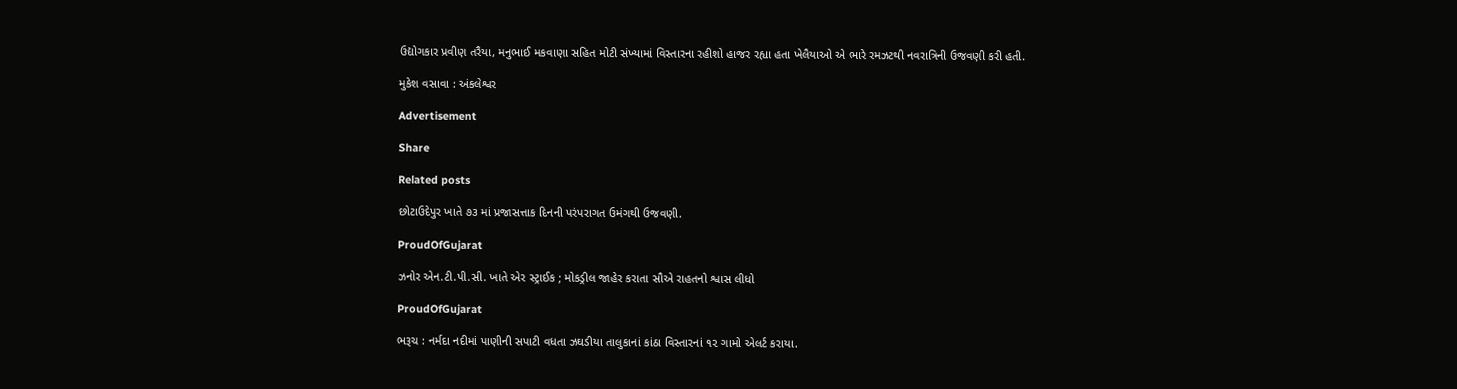ઉદ્યોગકાર પ્રવીણ તરૈયા, મનુભાઈ મકવાણા સહિત મોટી સંખ્યામાં વિસ્તારના રહીશો હાજર રહ્યા હતા ખેલૈયાઓ એ ભારે રમઝટથી નવરાત્રિની ઉજવણી કરી હતી.

મુકેશ વસાવા : અંકલેશ્વર

Advertisement

Share

Related posts

છોટાઉદેપુર ખાતે ૭૩ માં પ્રજાસત્તાક દિનની પરંપરાગત ઉમંગથી ઉજવણી.

ProudOfGujarat

ઝનોર એન.ટી.પી.સી. ખાતે એર સ્ટ્રાઈક ; મોકડ્રીલ જાહેર કરાતા સૌએ રાહતનો શ્વાસ લીધો

ProudOfGujarat

ભરૂચ : નર્મદા નદીમાં પાણીની સપાટી વધતા ઝઘડીયા તાલુકાનાં કાંઠા વિસ્તારનાં ૧૨ ગામો એલર્ટ કરાયા.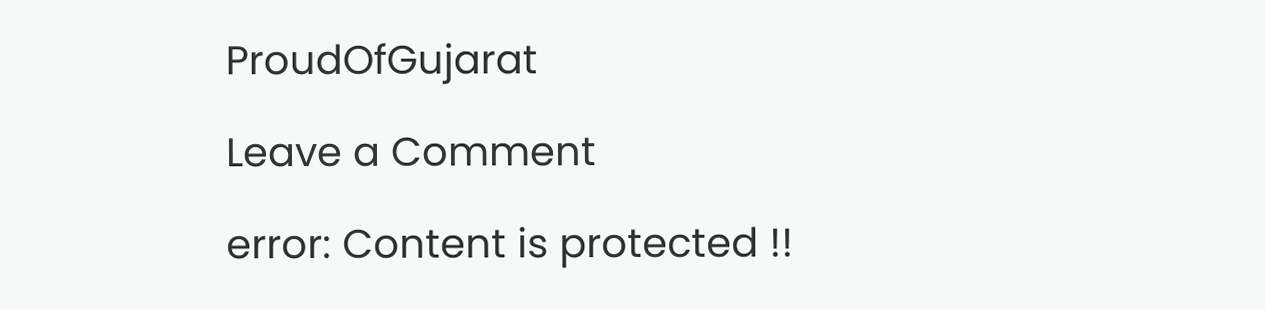ProudOfGujarat

Leave a Comment

error: Content is protected !!